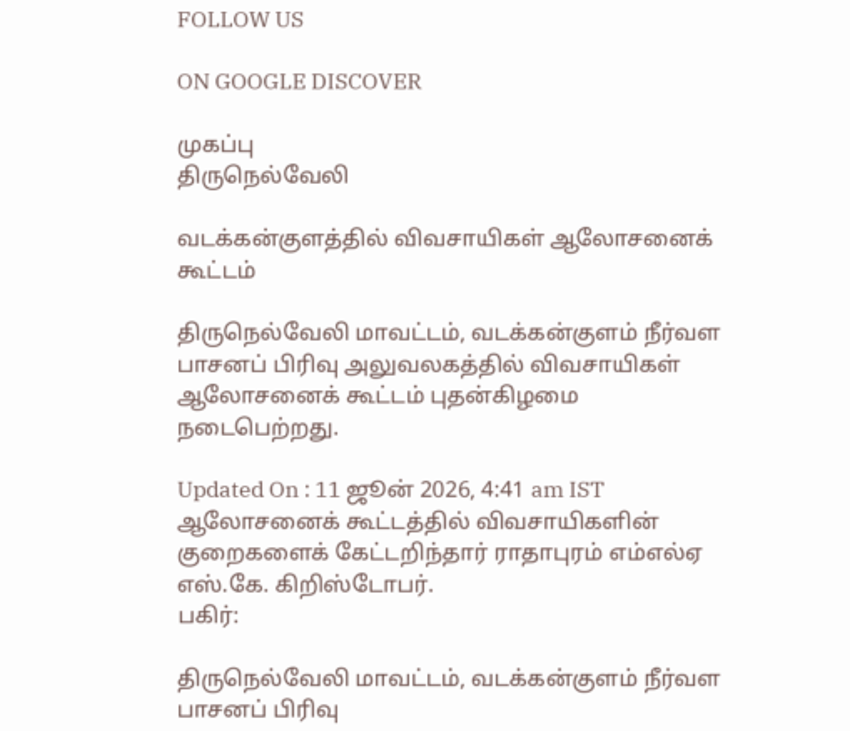FOLLOW US

ON GOOGLE DISCOVER

முகப்பு
திருநெல்வேலி

வடக்கன்குளத்தில் விவசாயிகள் ஆலோசனைக் கூட்டம்

திருநெல்வேலி மாவட்டம், வடக்கன்குளம் நீர்வள பாசனப் பிரிவு அலுவலகத்தில் விவசாயிகள் ஆலோசனைக் கூட்டம் புதன்கிழமை நடைபெற்றது.

Updated On : 11 ஜூன் 2026, 4:41 am IST
ஆலோசனைக் கூட்டத்தில் விவசாயிகளின் குறைகளைக் கேட்டறிந்தார் ராதாபுரம் எம்எல்ஏ எஸ்.கே. கிறிஸ்டோபர்.
பகிர்:

திருநெல்வேலி மாவட்டம், வடக்கன்குளம் நீர்வள பாசனப் பிரிவு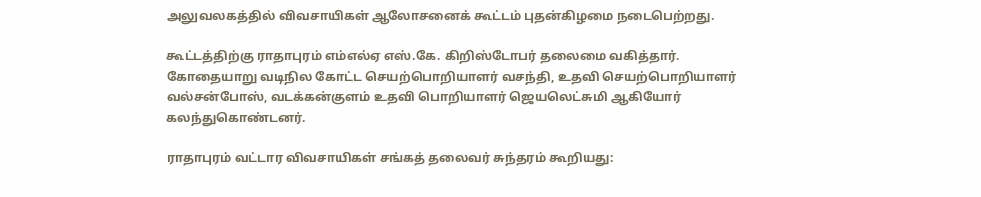அலுவலகத்தில் விவசாயிகள் ஆலோசனைக் கூட்டம் புதன்கிழமை நடைபெற்றது.

கூட்டத்திற்கு ராதாபுரம் எம்எல்ஏ எஸ்.கே. கிறிஸ்டோபர் தலைமை வகித்தார். கோதையாறு வடிநில கோட்ட செயற்பொறியாளர் வசந்தி, உதவி செயற்பொறியாளர் வல்சன்போஸ், வடக்கன்குளம் உதவி பொறியாளர் ஜெயலெட்சுமி ஆகியோர் கலந்துகொண்டனர்.

ராதாபுரம் வட்டார விவசாயிகள் சங்கத் தலைவர் சுந்தரம் கூறியது: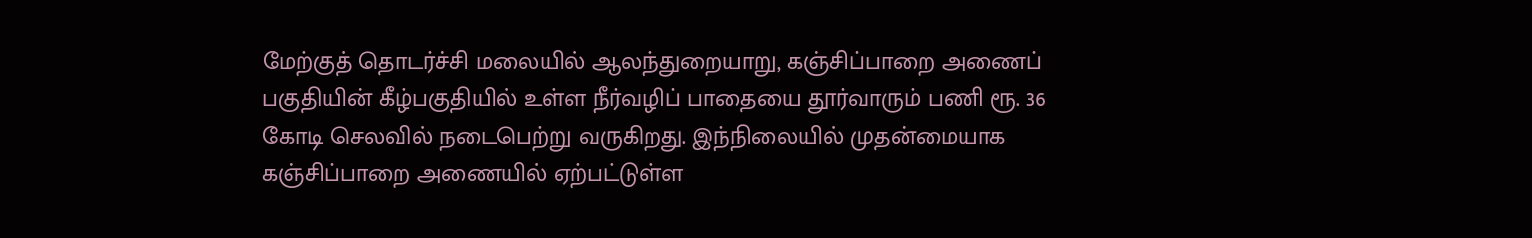மேற்குத் தொடர்ச்சி மலையில் ஆலந்துறையாறு, கஞ்சிப்பாறை அணைப் பகுதியின் கீழ்பகுதியில் உள்ள நீர்வழிப் பாதையை தூர்வாரும் பணி ரூ. 36 கோடி செலவில் நடைபெற்று வருகிறது. இந்நிலையில் முதன்மையாக கஞ்சிப்பாறை அணையில் ஏற்பட்டுள்ள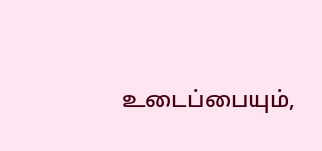உடைப்பையும்,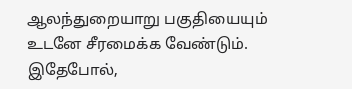ஆலந்துறையாறு பகுதியையும் உடனே சீரமைக்க வேண்டும். இதேபோல்,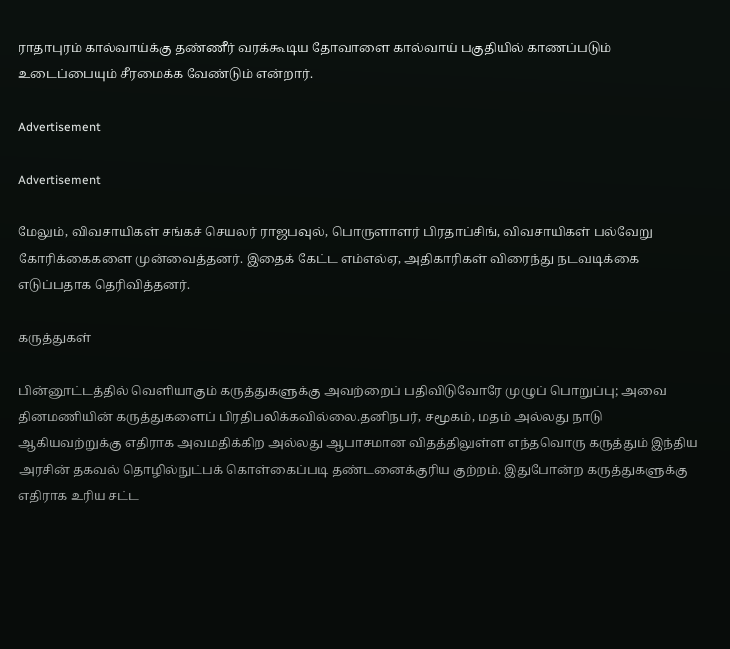ராதாபுரம் கால்வாய்க்கு தண்ணீர் வரக்கூடிய தோவாளை கால்வாய் பகுதியில் காணப்படும் உடைப்பையும் சீரமைக்க வேண்டும் என்றார்.

Advertisement

Advertisement

மேலும், விவசாயிகள் சங்கச் செயலர் ராஜபவுல், பொருளாளர் பிரதாப்சிங், விவசாயிகள் பல்வேறு கோரிக்கைகளை முன்வைத்தனர். இதைக் கேட்ட எம்எல்ஏ, அதிகாரிகள் விரைந்து நடவடிக்கை எடுப்பதாக தெரிவித்தனர்.

கருத்துகள்

பின்னூட்டத்தில் வெளியாகும் கருத்துகளுக்கு அவற்றைப் பதிவிடுவோரே முழுப் பொறுப்பு; அவை தினமணியின் கருத்துகளைப் பிரதிபலிக்கவில்லை.தனிநபர், சமூகம், மதம் அல்லது நாடு ஆகியவற்றுக்கு எதிராக அவமதிக்கிற அல்லது ஆபாசமான விதத்திலுள்ள எந்தவொரு கருத்தும் இந்திய அரசின் தகவல் தொழில்நுட்பக் கொள்கைப்படி தண்டனைக்குரிய குற்றம். இதுபோன்ற கருத்துகளுக்கு எதிராக உரிய சட்ட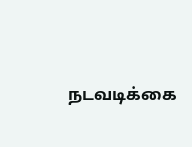நடவடிக்கை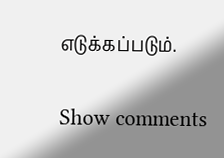எடுக்கப்படும்.

Show comments